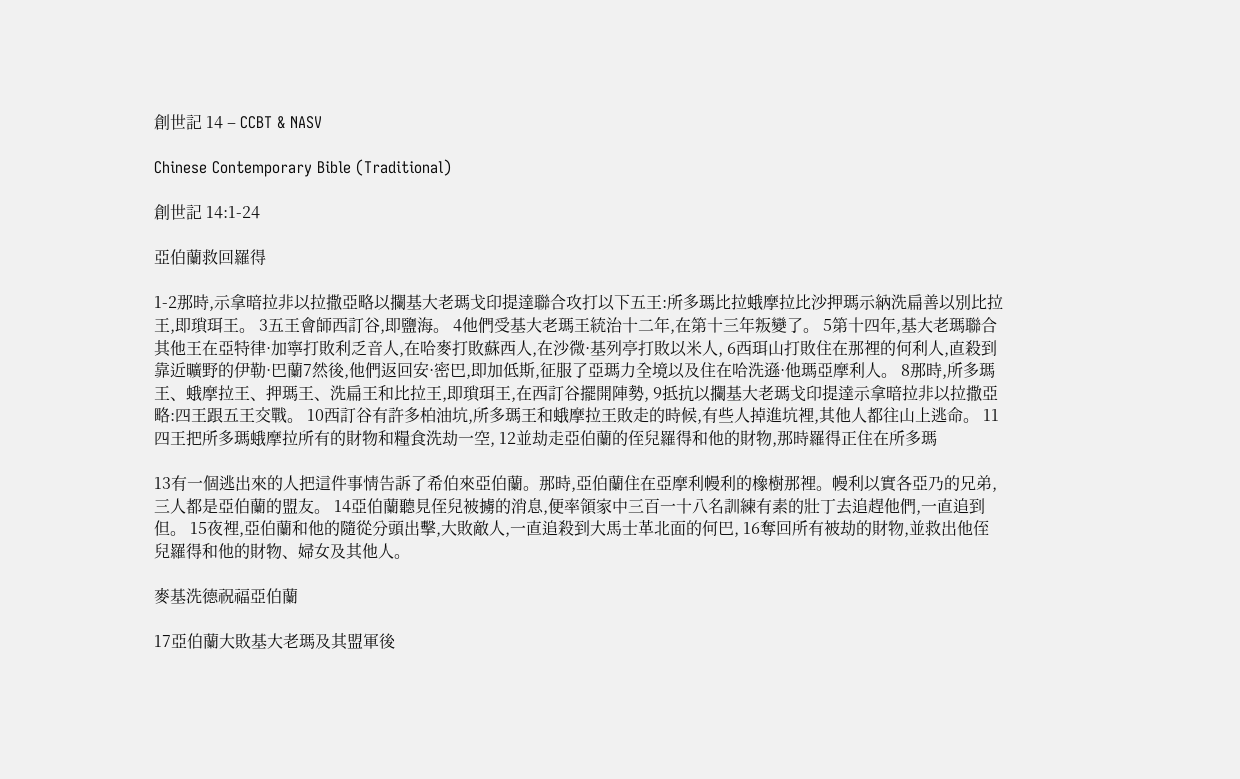創世記 14 – CCBT & NASV

Chinese Contemporary Bible (Traditional)

創世記 14:1-24

亞伯蘭救回羅得

1-2那時,示拿暗拉非以拉撒亞略以攔基大老瑪戈印提達聯合攻打以下五王:所多瑪比拉蛾摩拉比沙押瑪示納洗扁善以別比拉王,即瑣珥王。 3五王會師西訂谷,即鹽海。 4他們受基大老瑪王統治十二年,在第十三年叛變了。 5第十四年,基大老瑪聯合其他王在亞特律·加寧打敗利乏音人,在哈麥打敗蘇西人,在沙微·基列亭打敗以米人, 6西珥山打敗住在那裡的何利人,直殺到靠近曠野的伊勒·巴蘭7然後,他們返回安·密巴,即加低斯,征服了亞瑪力全境以及住在哈洗遜·他瑪亞摩利人。 8那時,所多瑪王、蛾摩拉王、押瑪王、洗扁王和比拉王,即瑣珥王,在西訂谷擺開陣勢, 9抵抗以攔基大老瑪戈印提達示拿暗拉非以拉撒亞略:四王跟五王交戰。 10西訂谷有許多柏油坑,所多瑪王和蛾摩拉王敗走的時候,有些人掉進坑裡,其他人都往山上逃命。 11四王把所多瑪蛾摩拉所有的財物和糧食洗劫一空, 12並劫走亞伯蘭的侄兒羅得和他的財物,那時羅得正住在所多瑪

13有一個逃出來的人把這件事情告訴了希伯來亞伯蘭。那時,亞伯蘭住在亞摩利幔利的橡樹那裡。幔利以實各亞乃的兄弟,三人都是亞伯蘭的盟友。 14亞伯蘭聽見侄兒被擄的消息,便率領家中三百一十八名訓練有素的壯丁去追趕他們,一直追到但。 15夜裡,亞伯蘭和他的隨從分頭出擊,大敗敵人,一直追殺到大馬士革北面的何巴, 16奪回所有被劫的財物,並救出他侄兒羅得和他的財物、婦女及其他人。

麥基洗德祝福亞伯蘭

17亞伯蘭大敗基大老瑪及其盟軍後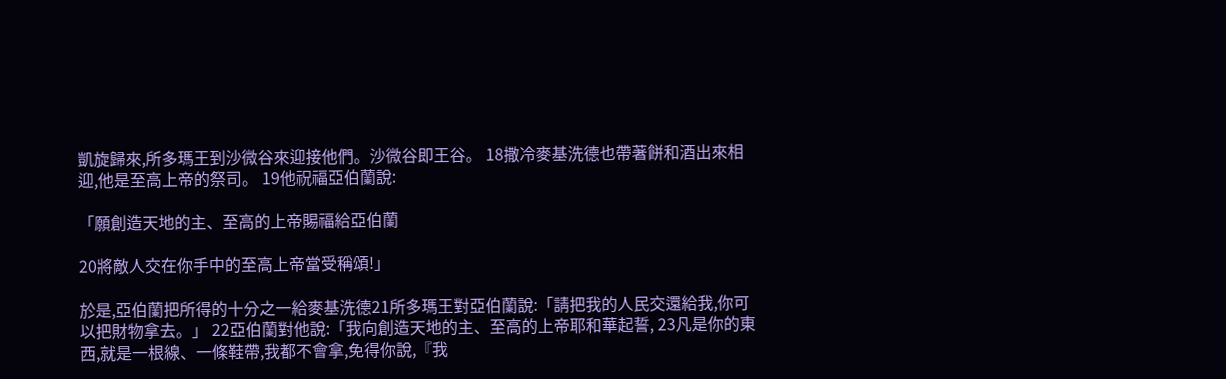凱旋歸來,所多瑪王到沙微谷來迎接他們。沙微谷即王谷。 18撒冷麥基洗德也帶著餅和酒出來相迎,他是至高上帝的祭司。 19他祝福亞伯蘭說:

「願創造天地的主、至高的上帝賜福給亞伯蘭

20將敵人交在你手中的至高上帝當受稱頌!」

於是,亞伯蘭把所得的十分之一給麥基洗德21所多瑪王對亞伯蘭說:「請把我的人民交還給我,你可以把財物拿去。」 22亞伯蘭對他說:「我向創造天地的主、至高的上帝耶和華起誓, 23凡是你的東西,就是一根線、一條鞋帶,我都不會拿,免得你說,『我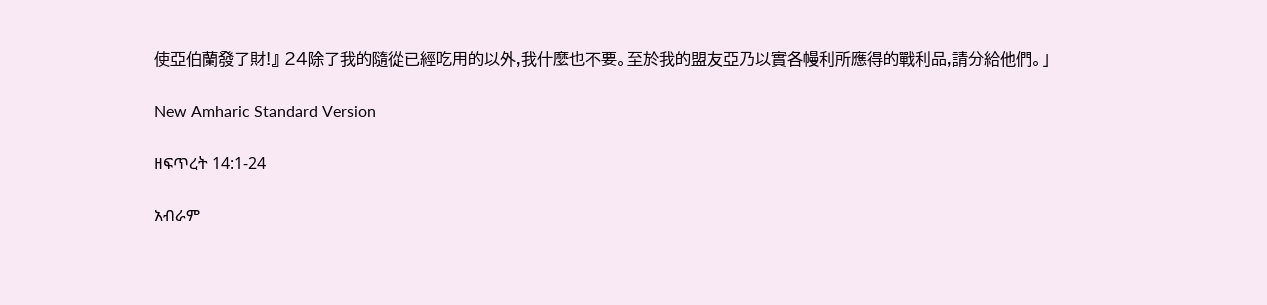使亞伯蘭發了財!』 24除了我的隨從已經吃用的以外,我什麼也不要。至於我的盟友亞乃以實各幔利所應得的戰利品,請分給他們。」

New Amharic Standard Version

ዘፍጥረት 14:1-24

አብራም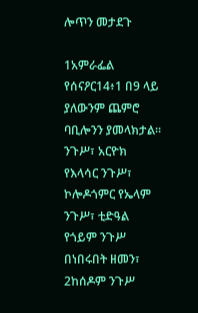ሎጥን መታደጉ

1አምራፌል የሰናዖር14፥1 በ9 ላይ ያለውንም ጨምሮ ባቢሎንን ያመላክታል። ንጉሥ፣ አርዮክ የእላሳር ንጉሥ፣ ኮሎዶጎምር የኤላም ንጉሥ፣ ቲድዓል የጎይም ንጉሥ በነበሩበት ዘመን፣ 2ከሰዶም ንጉሥ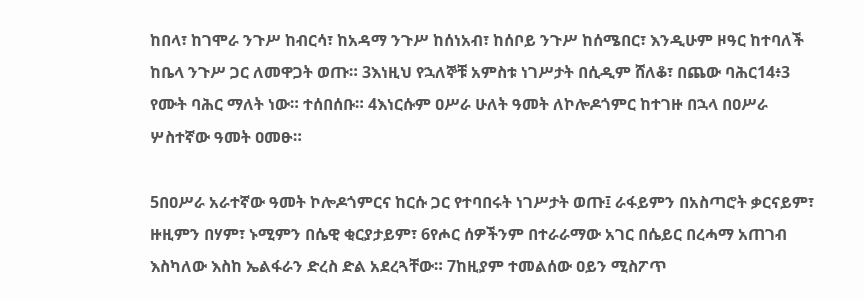ከበላ፣ ከገሞራ ንጉሥ ከብርሳ፣ ከአዳማ ንጉሥ ከሰነአብ፣ ከሰቦይ ንጉሥ ከሰሜበር፣ እንዲሁም ዞዓር ከተባለች ከቤላ ንጉሥ ጋር ለመዋጋት ወጡ። 3እነዚህ የኋለኞቹ አምስቱ ነገሥታት በሲዲም ሸለቆ፣ በጨው ባሕር14፥3 የሙት ባሕር ማለት ነው። ተሰበሰቡ። 4እነርሱም ዐሥራ ሁለት ዓመት ለኮሎዶጎምር ከተገዙ በኋላ በዐሥራ ሦስተኛው ዓመት ዐመፁ።

5በዐሥራ አራተኛው ዓመት ኮሎዶጎምርና ከርሱ ጋር የተባበሩት ነገሥታት ወጡ፤ ራፋይምን በአስጣሮት ቃርናይም፣ ዙዚምን በሃም፣ ኑሚምን በሴዊ ቂርያታይም፣ 6የሖር ሰዎችንም በተራራማው አገር በሴይር በረሓማ አጠገብ እስካለው እስከ ኤልፋራን ድረስ ድል አደረጓቸው። 7ከዚያም ተመልሰው ዐይን ሚስፖጥ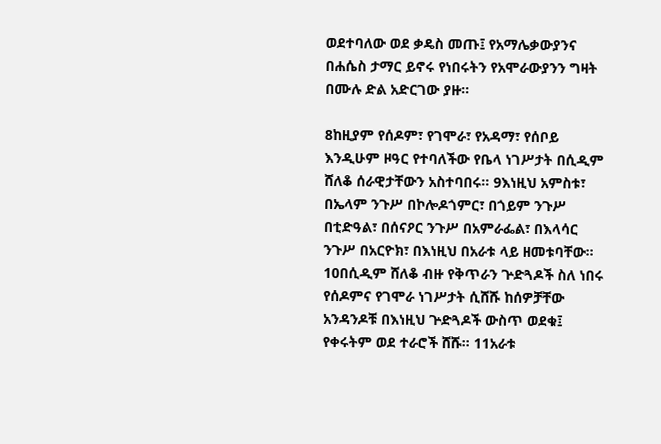ወደተባለው ወደ ቃዴስ መጡ፤ የአማሌቃውያንና በሐሴስ ታማር ይኖሩ የነበሩትን የአሞራውያንን ግዛት በሙሉ ድል አድርገው ያዙ።

8ከዚያም የሰዶም፣ የገሞራ፣ የአዳማ፣ የሰቦይ እንዲሁም ዞዓር የተባለችው የቤላ ነገሥታት በሲዲም ሸለቆ ሰራዊታቸውን አስተባበሩ። 9እነዚህ አምስቱ፣ በኤላም ንጉሥ በኮሎዶጎምር፣ በጎይም ንጉሥ በቲድዓል፣ በሰናዖር ንጉሥ በአምራፌል፣ በእላሳር ንጉሥ በአርዮክ፣ በእነዚህ በአራቱ ላይ ዘመቱባቸው። 10በሲዲም ሸለቆ ብዙ የቅጥራን ጕድጓዶች ስለ ነበሩ የሰዶምና የገሞራ ነገሥታት ሲሸሹ ከሰዎቻቸው አንዳንዶቹ በእነዚህ ጕድጓዶች ውስጥ ወደቁ፤ የቀሩትም ወደ ተራሮች ሸሹ። 11አራቱ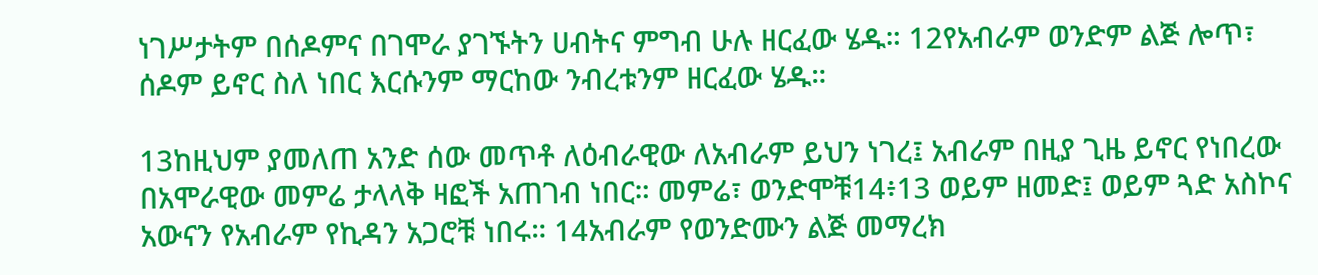ነገሥታትም በሰዶምና በገሞራ ያገኙትን ሀብትና ምግብ ሁሉ ዘርፈው ሄዱ። 12የአብራም ወንድም ልጅ ሎጥ፣ ሰዶም ይኖር ስለ ነበር እርሱንም ማርከው ንብረቱንም ዘርፈው ሄዱ።

13ከዚህም ያመለጠ አንድ ሰው መጥቶ ለዕብራዊው ለአብራም ይህን ነገረ፤ አብራም በዚያ ጊዜ ይኖር የነበረው በአሞራዊው መምሬ ታላላቅ ዛፎች አጠገብ ነበር። መምሬ፣ ወንድሞቹ14፥13 ወይም ዘመድ፤ ወይም ጓድ አስኮና አውናን የአብራም የኪዳን አጋሮቹ ነበሩ። 14አብራም የወንድሙን ልጅ መማረክ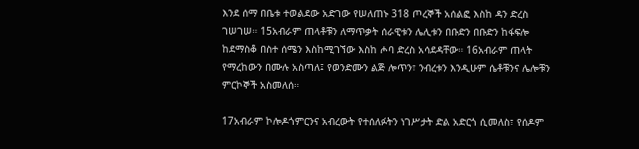እንደ ሰማ በቤቱ ተወልደው አድገው የሠለጠኑ 318 ጦረኞች አሰልፎ እስከ ዳን ድረስ ገሠገሠ። 15አብራም ጠላቶቹን ለማጥቃት ሰራዊቱን ሌሊቱን በቡድን በቡድን ከፋፍሎ ከደማስቆ በስተ ሰሜን እስከሚገኘው እስከ ሖባ ድረስ አሳደዳቸው። 16አብራም ጠላት የማረከውን በሙሉ አስጣለ፤ የወንድሙን ልጅ ሎጥን፣ ንብረቱን እንዲሁም ሴቶቹንና ሌሎቹን ምርኮኞች አስመለሰ።

17አብራም ኮሎዶጎምርንና አብረውት የተሰለፉትን ነገሥታት ድል አድርጎ ሲመለስ፣ የሰዶም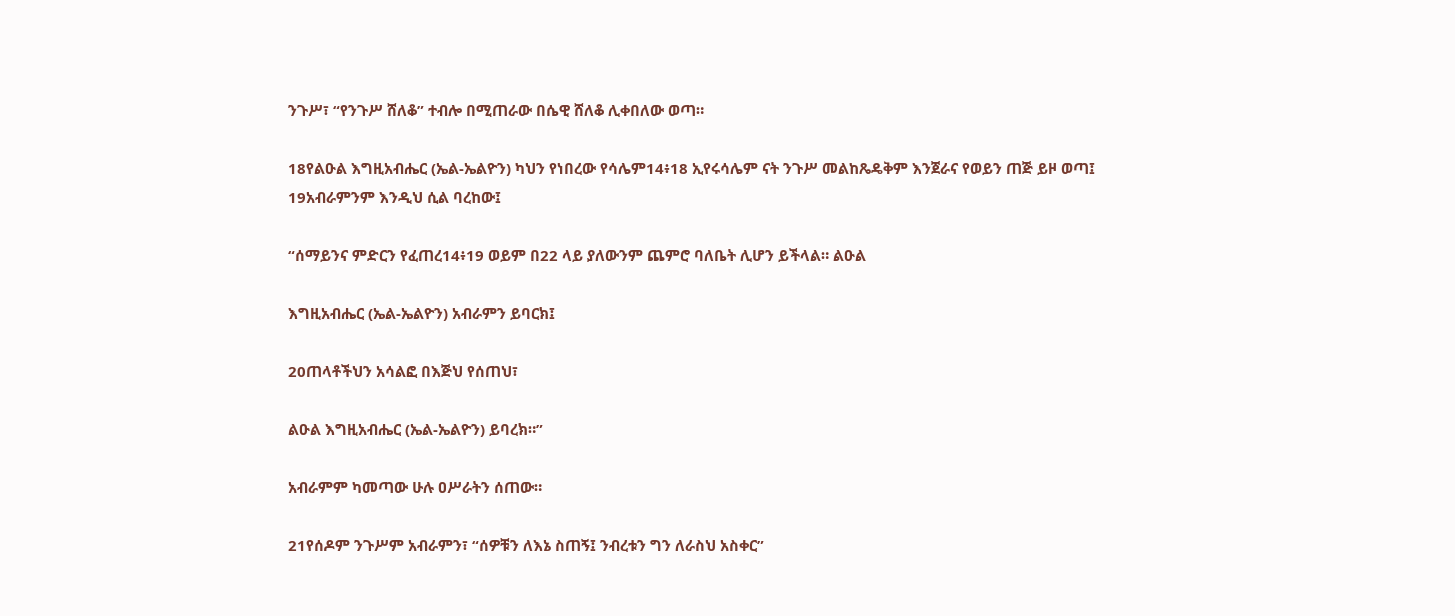ንጉሥ፣ “የንጉሥ ሸለቆ” ተብሎ በሚጠራው በሴዊ ሸለቆ ሊቀበለው ወጣ።

18የልዑል እግዚአብሔር (ኤል-ኤልዮን) ካህን የነበረው የሳሌም14፥18 ኢየሩሳሌም ናት ንጉሥ መልከጼዴቅም እንጀራና የወይን ጠጅ ይዞ ወጣ፤ 19አብራምንም እንዲህ ሲል ባረከው፤

“ሰማይንና ምድርን የፈጠረ14፥19 ወይም በ22 ላይ ያለውንም ጨምሮ ባለቤት ሊሆን ይችላል። ልዑል

እግዚአብሔር (ኤል-ኤልዮን) አብራምን ይባርክ፤

20ጠላቶችህን አሳልፎ በእጅህ የሰጠህ፣

ልዑል እግዚአብሔር (ኤል-ኤልዮን) ይባረክ።”

አብራምም ካመጣው ሁሉ ዐሥራትን ሰጠው።

21የሰዶም ንጉሥም አብራምን፣ “ሰዎቹን ለእኔ ስጠኝ፤ ንብረቱን ግን ለራስህ አስቀር”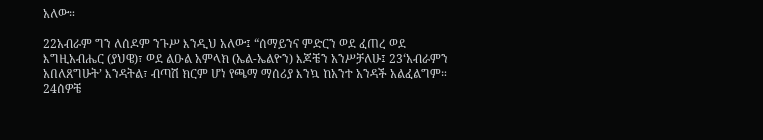አለው።

22አብራም ግን ለሰዶም ንጉሥ እንዲህ አለው፤ “ሰማይንና ምድርን ወደ ፈጠረ ወደ እግዚአብሔር (ያህዌ)፣ ወደ ልዑል አምላክ (ኤል-ኤልዮን) እጆቼን አንሥቻለሁ፤ 23‘አብራምን አበለጸግሁት’ እንዳትል፣ ብጣሽ ክርም ሆነ የጫማ ማሰሪያ እንኳ ከአንተ አንዳች አልፈልግም። 24ሰዎቼ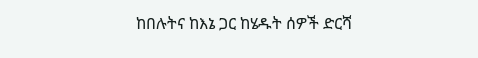ከበሉትና ከእኔ ጋር ከሄዱት ሰዎች ድርሻ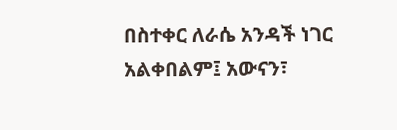በስተቀር ለራሴ አንዳች ነገር አልቀበልም፤ አውናን፣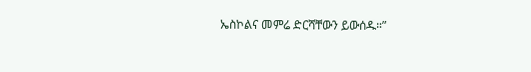ኤስኮልና መምሬ ድርሻቸውን ይውሰዱ።”